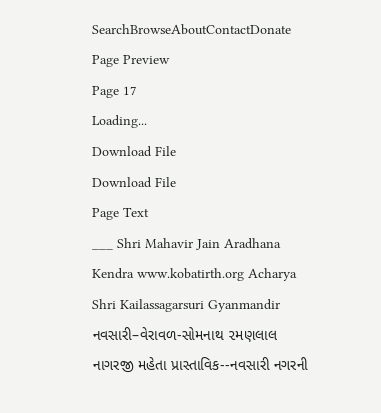SearchBrowseAboutContactDonate
Page Preview
Page 17
Loading...
Download File
Download File
Page Text
___ Shri Mahavir Jain Aradhana Kendra www.kobatirth.org Acharya Shri Kailassagarsuri Gyanmandir નવસારી–વેરાવળ-સોમનાથ ૨મણલાલ નાગરજી મહેતા પ્રાસ્તાવિક--નવસારી નગરની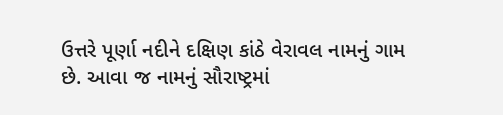ઉત્તરે પૂર્ણા નદીને દક્ષિણ કાંઠે વેરાવલ નામનું ગામ છે. આવા જ નામનું સૌરાષ્ટ્રમાં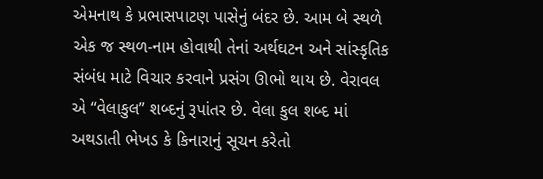એમનાથ કે પ્રભાસપાટણ પાસેનું બંદર છે. આમ બે સ્થળે એક જ સ્થળ-નામ હોવાથી તેનાં અર્થઘટન અને સાંસ્કૃતિક સંબંધ માટે વિચાર કરવાને પ્રસંગ ઊભો થાય છે. વેરાવલ એ “વેલાકુલ” શબ્દનું રૂપાંતર છે. વેલા કુલ શબ્દ માં અથડાતી ભેખડ કે કિનારાનું સૂચન કરેતો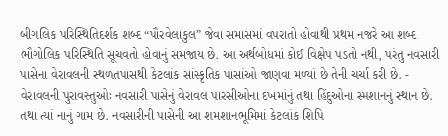બીગલિક પરિસ્થિતિદર્શક શબ્દ “પૌરવેલાકુલ” જેવા સમાસમાં વપરાતો હોવાથી પ્રથમ નજરે આ શબ્દ ભૌગોલિક પરિસ્થિતિ સૂચવતો હોવાનું સમજાય છે. આ અર્થબોધમાં કોઈ વિક્ષેપ પડતો નથી, પરંતુ નવસારી પાસેના વેરાવલની સ્થળતપાસથી કેટલાંક સાંસ્કૃતિક પાસાંઓ જાણવા મળ્યાં છે તેની ચર્ચા કરી છે. - વેરાવલની પુરાવસ્તુઓઃ નવસારી પાસેનું વેરાવલ પારસીઓના દખમાંનું તથા હિંદુઓના સ્મશાનનું સ્થાન છે. તથા ત્યાં નાનું ગામ છે. નવસારીની પાસેની આ શમશાનભૂમિમાં કેટલાંક શિપિ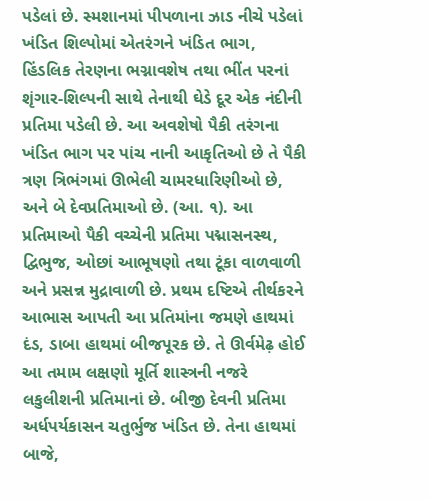પડેલાં છે. સ્મશાનમાં પીપળાના ઝાડ નીચે પડેલાં ખંડિત શિલ્પોમાં એતરંગને ખંડિત ભાગ, હિંડલિક તેરણના ભગ્નાવશેષ તથા ભીંત પરનાં શૃંગાર-શિલ્પની સાથે તેનાથી ઘેડે દૂર એક નંદીની પ્રતિમા પડેલી છે. આ અવશેષો પૈકી તરંગના ખંડિત ભાગ પર પાંચ નાની આકૃતિઓ છે તે પૈકી ત્રણ ત્રિભંગમાં ઊભેલી ચામરધારિણીઓ છે, અને બે દેવપ્રતિમાઓ છે. (આ. ૧). આ પ્રતિમાઓ પૈકી વચ્ચેની પ્રતિમા પદ્માસનસ્થ, દ્વિભુજ, ઓછાં આભૂષણો તથા ટૂંકા વાળવાળી અને પ્રસન્ન મુદ્રાવાળી છે. પ્રથમ દષ્ટિએ તીર્થકરને આભાસ આપતી આ પ્રતિમાંના જમણે હાથમાં દંડ, ડાબા હાથમાં બીજપૂરક છે. તે ઊર્વમેઢ઼ હોઈ આ તમામ લક્ષણો મૂર્તિ શાસ્ત્રની નજરે લકુલીશની પ્રતિમાનાં છે. બીજી દેવની પ્રતિમા અર્ધપર્યકાસન ચતુર્ભુજ ખંડિત છે. તેના હાથમાં બાજે,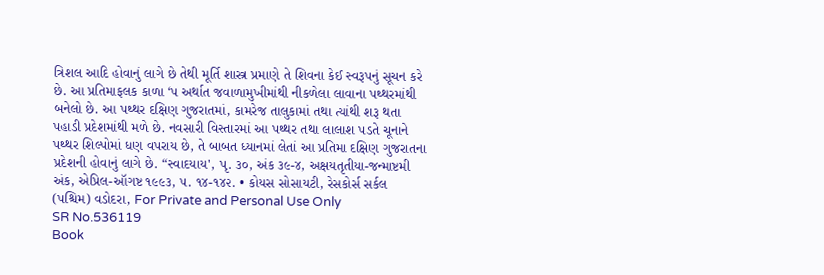ત્રિશલ આદિ હોવાનું લાગે છે તેથી મૂર્તિ શાસ્ત્ર પ્રમાણે તે શિવના કેઈ સ્વરૂપનું સૂચન કરે છે. આ પ્રતિમાફલક કાળા ‘પ અર્થાત જવાળામુખીમાંથી નીકળેલા લાવાના પથ્થરમાંથી બનેલો છે. આ પથ્થર દક્ષિણ ગુજરાતમાં, કામરેજ તાલુકામાં તથા ત્યાંથી શરૂ થતા પહાડી પ્રદેશમાંથી મળે છે. નવસારી વિસ્તારમાં આ પથ્થર તથા લાલાશ પડતે ચૂનાને પથ્થર શિલ્પોમાં ધણ વપરાય છે, તે બાબત ધ્યાનમાં લેતાં આ પ્રતિમા દક્ષિણ ગુજરાતના પ્રદેશની હોવાનું લાગે છે. “સ્વાદયાય', પૃ. ૩૦, અંક ૩૯-૪, અક્ષયતૃતીયા-જન્માષ્ટમી અંક, એપ્રિલ-ઑગષ્ટ ૧૯૯૩, ૫. ૧૪-૧૪૨. • કોયસ સોસાયટી, રેસકોર્સ સર્કલ (પશ્ચિમ) વડોદરા, For Private and Personal Use Only
SR No.536119
Book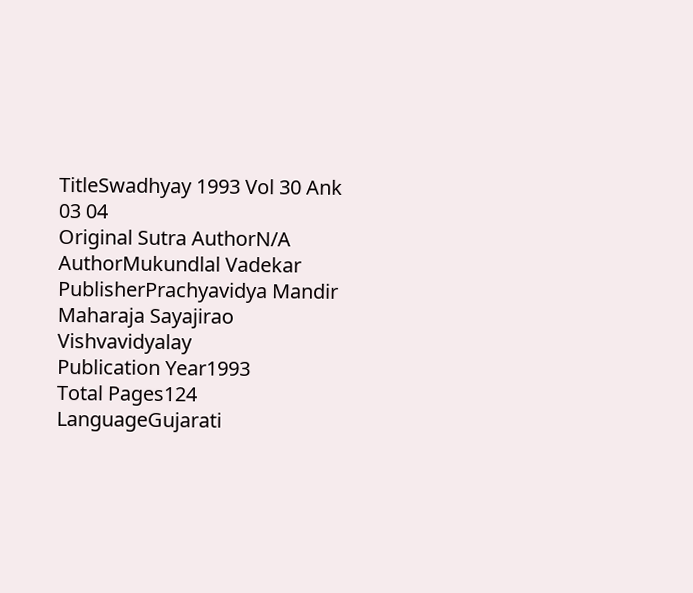TitleSwadhyay 1993 Vol 30 Ank 03 04
Original Sutra AuthorN/A
AuthorMukundlal Vadekar
PublisherPrachyavidya Mandir Maharaja Sayajirao Vishvavidyalay
Publication Year1993
Total Pages124
LanguageGujarati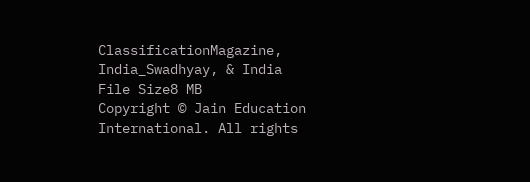ClassificationMagazine, India_Swadhyay, & India
File Size8 MB
Copyright © Jain Education International. All rights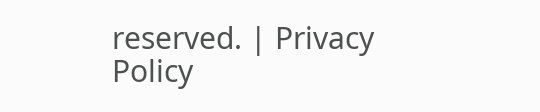reserved. | Privacy Policy